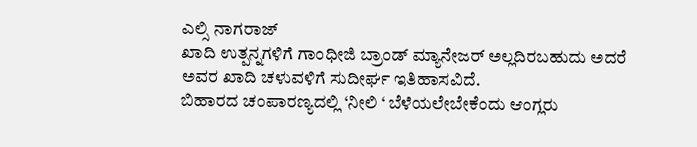ಎಲ್ಸಿ ನಾಗರಾಜ್
ಖಾದಿ ಉತ್ಪನ್ನಗಳಿಗೆ ಗಾಂಧೀಜಿ ಬ್ರಾಂಡ್ ಮ್ಯಾನೇಜರ್ ಅಲ್ಲದಿರಬಹುದು ಅದರೆ ಅವರ ಖಾದಿ ಚಳುವಳಿಗೆ ಸುದೀರ್ಘ ಇತಿಹಾಸವಿದೆ.
ಬಿಹಾರದ ಚಂಪಾರಣ್ಯದಲ್ಲಿ ‘ನೀಲಿ ‘ ಬೆಳೆಯಲೇಬೇಕೆಂದು ಆಂಗ್ಲರು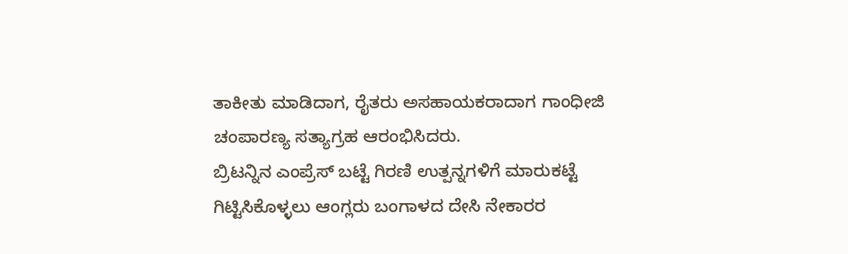ತಾಕೀತು ಮಾಡಿದಾಗ, ರೈತರು ಅಸಹಾಯಕರಾದಾಗ ಗಾಂಧೀಜಿ ಚಂಪಾರಣ್ಯ ಸತ್ಯಾಗ್ರಹ ಆರಂಭಿಸಿದರು.
ಬ್ರಿಟನ್ನಿನ ಎಂಪ್ರೆಸ್ ಬಟ್ಟೆ ಗಿರಣಿ ಉತ್ಪನ್ನಗಳಿಗೆ ಮಾರುಕಟ್ಟೆ ಗಿಟ್ಟಿಸಿಕೊಳ್ಳಲು ಆಂಗ್ಲರು ಬಂಗಾಳದ ದೇಸಿ ನೇಕಾರರ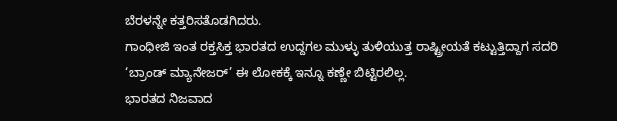ಬೆರಳನ್ನೇ ಕತ್ತರಿಸತೊಡಗಿದರು.
ಗಾಂಧೀಜಿ ಇಂತ ರಕ್ತಸಿಕ್ತ ಭಾರತದ ಉದ್ದಗಲ ಮುಳ್ಳು ತುಳಿಯುತ್ತ ರಾಷ್ಟ್ರೀಯತೆ ಕಟ್ಟುತ್ತಿದ್ದಾಗ ಸದರಿ ‘ಬ್ರಾಂಡ್ ಮ್ಯಾನೇಜರ್’ ಈ ಲೋಕಕ್ಕೆ ಇನ್ನೂ ಕಣ್ಣೇ ಬಿಟ್ಟಿರಲಿಲ್ಲ.
ಭಾರತದ ನಿಜವಾದ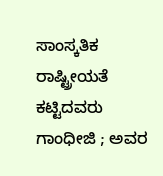ಸಾಂಸ್ಕತಿಕ ರಾಷ್ಟ್ರೀಯತೆ ಕಟ್ಟಿದವರು ಗಾಂಧೀಜಿ ; ಅವರ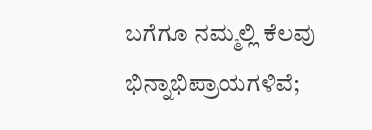ಬಗೆಗೂ ನಮ್ಮಲ್ಲಿ ಕೆಲವು ಭಿನ್ನಾಭಿಪ್ರಾಯಗಳಿವೆ;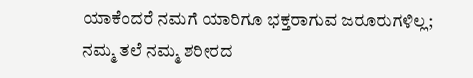ಯಾಕೆಂದರೆ ನಮಗೆ ಯಾರಿಗೂ ಭಕ್ತರಾಗುವ ಜರೂರುಗಳಿಲ್ಲ;
ನಮ್ಮ ತಲೆ ನಮ್ಮ ಶರೀರದ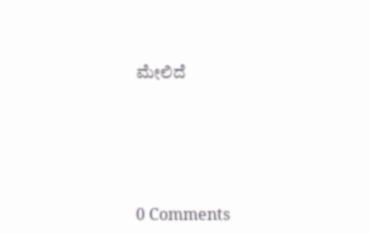ಮೇಲಿದೆ





0 Comments